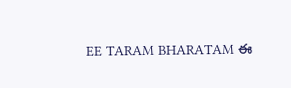EE TARAM BHARATAM ఈ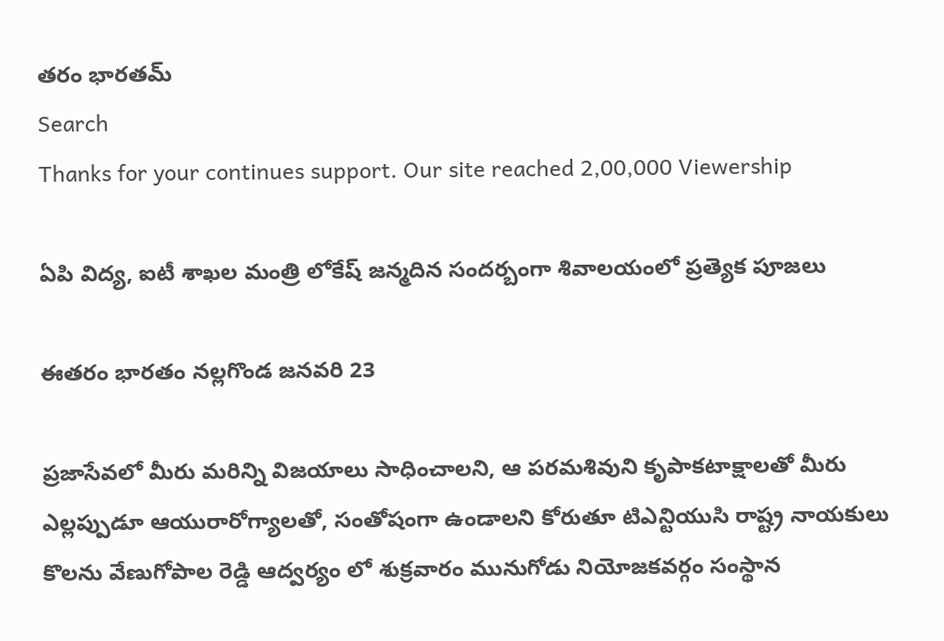తరం భారతమ్
Search
Thanks for your continues support. Our site reached 2,00,000 Viewership

ఏపి విద్య, ఐటీ శాఖల మంత్రి లోకేష్ జన్మదిన సందర్బంగా శివాలయంలో ప్రత్యెక పూజలు

ఈతరం భారతం నల్లగొండ జనవరి 23

ప్రజాసేవలో మీరు మరిన్ని విజయాలు సాధించాలని, ఆ పరమశివుని కృపాకటాక్షాలతో మీరు ఎల్లప్పుడూ ఆయురారోగ్యాలతో, సంతోషంగా ఉండాలని కోరుతూ టిఎన్టియుసి రాష్ట్ర నాయకులు కొలను వేణుగోపాల రెడ్డి ఆద్వర్యం లో శుక్రవారం మునుగోడు నియోజకవర్గం సంస్థాన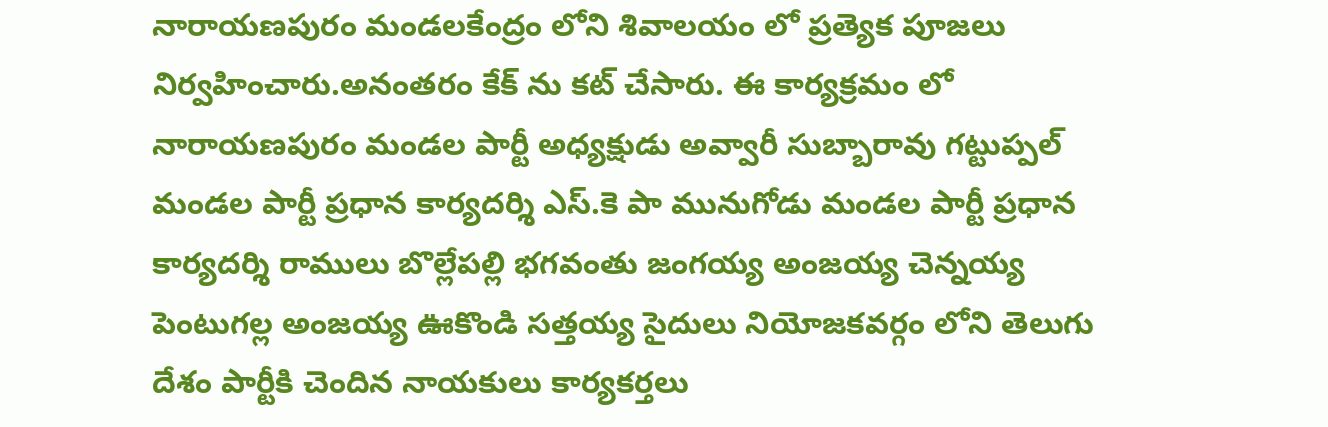నారాయణపురం మండలకేంద్రం లోని శివాలయం లో ప్రత్యెక పూజలు నిర్వహించారు.అనంతరం కేక్ ను కట్ చేసారు. ఈ కార్యక్రమం లో నారాయణపురం మండల పార్టీ అధ్యక్షుడు అవ్వారీ సుబ్బారావు గట్టుప్పల్ మండల పార్టీ ప్రధాన కార్యదర్శి ఎస్.కె పా మునుగోడు మండల పార్టీ ప్రధాన కార్యదర్శి రాములు బొల్లేపల్లి భగవంతు జంగయ్య అంజయ్య చెన్నయ్య పెంటుగల్ల అంజయ్య ఊకొండి సత్తయ్య సైదులు నియోజకవర్గం లోని తెలుగు దేశం పార్టీకి చెందిన నాయకులు కార్యకర్తలు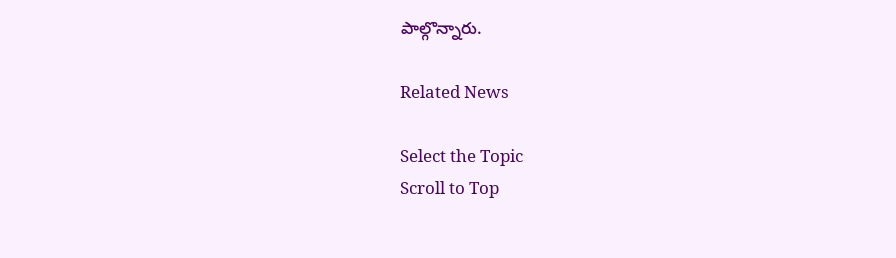పాల్గొన్నారు.

Related News

Select the Topic
Scroll to Top